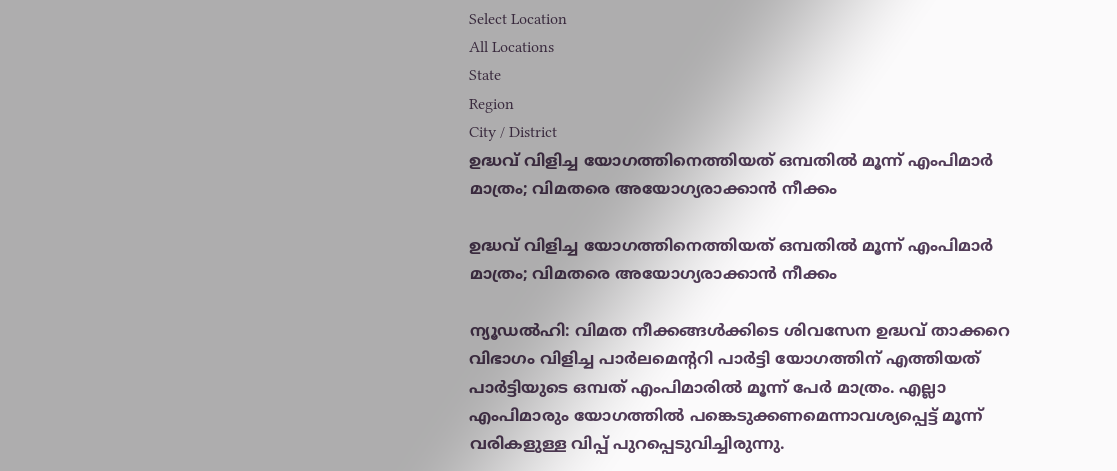Select Location
All Locations
State
Region
City / District
ഉദ്ധവ് വിളിച്ച യോഗത്തിനെത്തിയത് ഒമ്പതിൽ മൂന്ന് എംപിമാർ മാത്രം; വിമതരെ അയോഗ്യരാക്കാൻ നീക്കം

ഉദ്ധവ് വിളിച്ച യോഗത്തിനെത്തിയത് ഒമ്പതിൽ മൂന്ന് എംപിമാർ മാത്രം; വിമതരെ അയോഗ്യരാക്കാൻ നീക്കം

ന്യൂഡൽഹി: വിമത നീക്കങ്ങൾക്കിടെ ശിവസേന ഉദ്ധവ് താക്കറെ വിഭാഗം വിളിച്ച പാർലമെന്ററി പാർട്ടി യോഗത്തിന് എത്തിയത് പാർട്ടിയുടെ ഒമ്പത് എംപിമാരിൽ മൂന്ന് പേർ മാത്രം. എല്ലാ എംപിമാരും യോഗത്തിൽ പങ്കെടുക്കണമെന്നാവശ്യപ്പെട്ട് മൂന്ന് വരികളുള്ള വിപ്പ് പുറപ്പെടുവിച്ചിരുന്നു.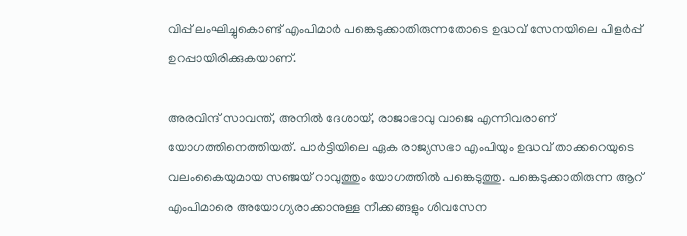വിപ്പ് ലംഘിച്ചുകൊണ്ട് എംപിമാർ പങ്കെടുക്കാതിരുന്നതോടെ ഉദ്ധവ് സേനയിലെ പിളർപ്പ് ഉറപ്പായിരിക്കുകയാണ്.

അരവിന്ദ് സാവന്ത്, അനിൽ ദേശായ്, രാജാഭാവു വാജെ എന്നിവരാണ് യോഗത്തിനെത്തിയത്. പാർട്ടിയിലെ ഏക രാജ്യസഭാ എംപിയും ഉദ്ധവ് താക്കറെയുടെ വലംകൈയുമായ സഞ്ജയ് റാവുത്തും യോഗത്തിൽ പങ്കെടുത്തു. പങ്കെടുക്കാതിരുന്ന ആറ് എംപിമാരെ അയോഗ്യരാക്കാനുള്ള നീക്കങ്ങളും ശിവസേന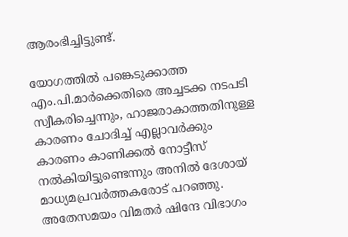ആരംഭിച്ചിട്ടുണ്ട്.

യോഗത്തിൽ പങ്കെടുക്കാത്ത എം.പി.മാർക്കെതിരെ അച്ചടക്ക നടപടി സ്വീകരിച്ചെന്നും, ഹാജരാകാത്തതിനുള്ള കാരണം ചോദിച്ച് എല്ലാവർക്കും കാരണം കാണിക്കൽ നോട്ടീസ് നൽകിയിട്ടുണ്ടെന്നും അനിൽ ദേശായ് മാധ്യമപ്രവർത്തകരോട് പറഞ്ഞു. അതേസമയം വിമതർ ഷിന്ദേ വിഭാഗം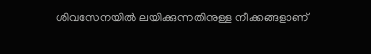ശിവസേനയിൽ ലയിക്കുന്നതിനുള്ള നീക്കങ്ങളാണ്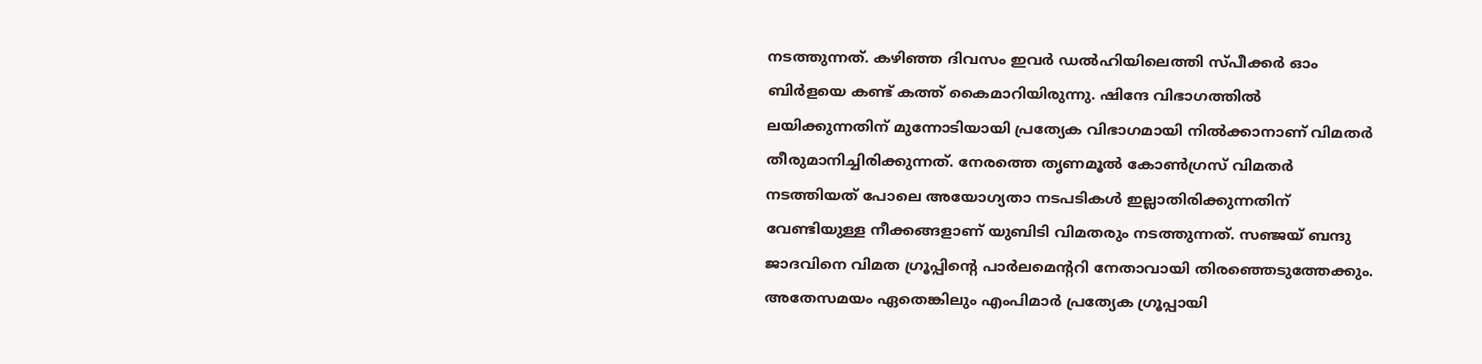നടത്തുന്നത്. കഴിഞ്ഞ ദിവസം ഇവർ ഡൽഹിയിലെത്തി സ്പീക്കർ ഓം ബിർളയെ കണ്ട് കത്ത് കൈമാറിയിരുന്നു. ഷിന്ദേ വിഭാഗത്തിൽ ലയിക്കുന്നതിന് മുന്നോടിയായി പ്രത്യേക വിഭാഗമായി നിൽക്കാനാണ് വിമതർ തീരുമാനിച്ചിരിക്കുന്നത്. നേരത്തെ തൃണമൂൽ കോൺഗ്രസ് വിമതർ നടത്തിയത് പോലെ അയോഗ്യതാ നടപടികൾ ഇല്ലാതിരിക്കുന്നതിന് വേണ്ടിയുള്ള നീക്കങ്ങളാണ് യുബിടി വിമതരും നടത്തുന്നത്. സഞ്ജയ് ബന്ദു ജാദവിനെ വിമത ഗ്രൂപ്പിന്റെ പാർലമെന്ററി നേതാവായി തിരഞ്ഞെടുത്തേക്കും. അതേസമയം ഏതെങ്കിലും എംപിമാർ പ്രത്യേക ഗ്രൂപ്പായി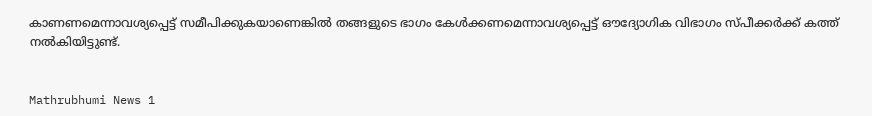കാണണമെന്നാവശ്യപ്പെട്ട് സമീപിക്കുകയാണെങ്കിൽ തങ്ങളുടെ ഭാഗം കേൾക്കണമെന്നാവശ്യപ്പെട്ട് ഔദ്യോഗിക വിഭാഗം സ്പീക്കർക്ക് കത്ത് നൽകിയിട്ടുണ്ട്.


Mathrubhumi News 1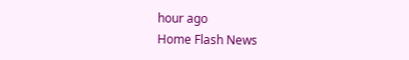hour ago
Home Flash News